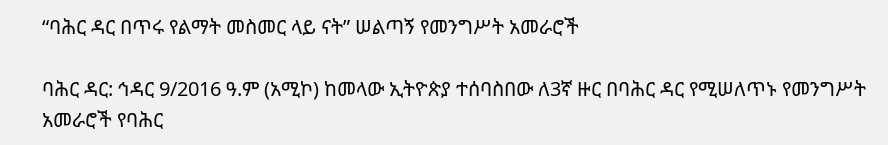“ባሕር ዳር በጥሩ የልማት መስመር ላይ ናት” ሠልጣኝ የመንግሥት አመራሮች

ባሕር ዳር: ኅዳር 9/2016 ዓ.ም (አሚኮ) ከመላው ኢትዮጵያ ተሰባስበው ለ3ኛ ዙር በባሕር ዳር የሚሠለጥኑ የመንግሥት አመራሮች የባሕር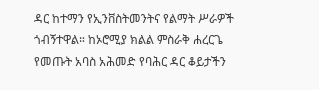ዳር ከተማን የኢንቨስትመንትና የልማት ሥራዎች ጎብኝተዋል። ከኦሮሚያ ክልል ምስራቅ ሐረርጌ የመጡት አባስ አሕመድ የባሕር ዳር ቆይታችን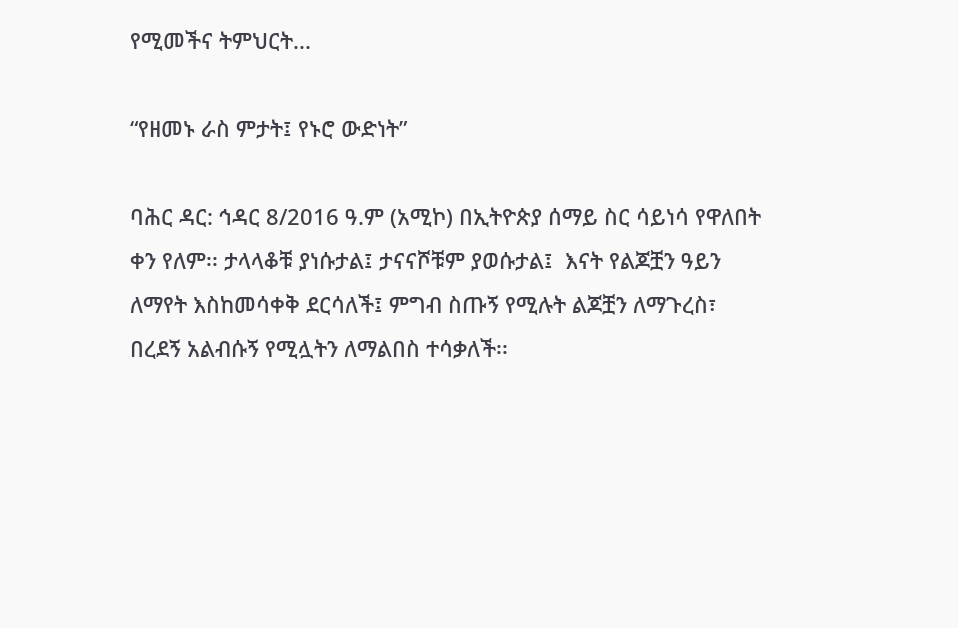የሚመችና ትምህርት...

“የዘመኑ ራስ ምታት፤ የኑሮ ውድነት”

ባሕር ዳር: ኅዳር 8/2016 ዓ.ም (አሚኮ) በኢትዮጵያ ሰማይ ስር ሳይነሳ የዋለበት ቀን የለም፡፡ ታላላቆቹ ያነሱታል፤ ታናናሾቹም ያወሱታል፤  እናት የልጆቿን ዓይን ለማየት እስከመሳቀቅ ደርሳለች፤ ምግብ ስጡኝ የሚሉት ልጆቿን ለማጉረስ፣ በረደኝ አልብሱኝ የሚሏትን ለማልበስ ተሳቃለች፡፡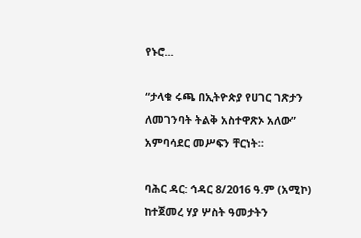የኑሮ...

“ታላቁ ሩጫ በኢትዮጵያ የሀገር ገጽታን ለመገንባት ትልቅ አስተዋጽኦ አለው” አምባሳደር መሥፍን ቸርነት።

ባሕር ዳር: ኅዳር 8/2016 ዓ.ም (አሚኮ) ከተጀመረ ሃያ ሦስት ዓመታትን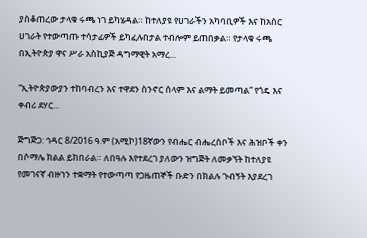ያስቆጠረው ታላቁ ሩጫ ነገ ይካሄዳል። ከተለያዩ የሀገራችን አካባቢዎች እና ከአስር ሀገራት የተውጣጡ ተሳታፊዎች ይካፈሉበታል ተብሎም ይጠበቃል። የታላቁ ሩጫ በኢትዮጵያ ዋና ሥራ አስኪያጅ ዳግማዊት አማረ...

“ኢትዮጵያውያን ተከባብረን እና ተዋደን ስንኖር ሰላም እና ልማት ይመጣል” የጎዴ እና ቀብሪ ደሃር...

ጅግጅጋ: ኅዳር 8/2016 ዓ.ም (አሚኮ)18ኛውን የብሔር ብሔረሰቦች እና ሕዝቦች ቀን በሶማሌ ክልል ይከበራል። ለበዓሉ እየተደረገ ያለውን ዝግጅት ለመቃኘት ከተለያዩ የመገናኛ ብዙኀን ተቋማት የተውጣጣ የጋዜጠኞች ቡድን በክልሉ ጉብኝት እያደረገ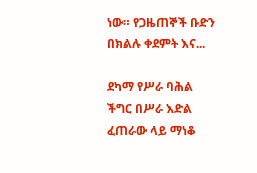ነው። የጋዜጠኞች ቡድን በክልሉ ቀደምት እና...

ደካማ የሥራ ባሕል ችግር በሥራ እድል ፈጠራው ላይ ማነቆ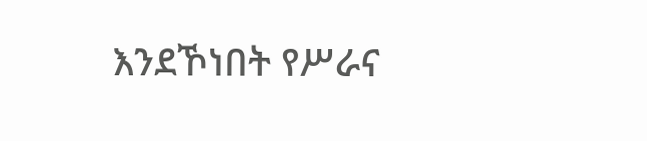እንደኾነበት የሥራና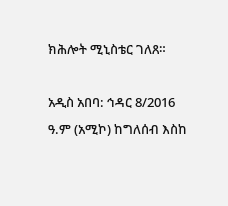ክሕሎት ሚኒስቴር ገለጸ።

አዲስ አበባ: ኅዳር 8/2016 ዓ.ም (አሚኮ) ከግለሰብ እስከ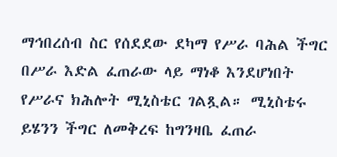ማኅበረሰብ ስር የሰደደው ደካማ የሥራ ባሕል ችግር በሥራ እድል ፈጠራው ላይ ማነቆ እንደሆነበት የሥራና ክሕሎት ሚኒስቴር ገልጿል። ሚኒስቴሩ ይሄንን ችግር ለመቅረፍ ከግንዛቤ ፈጠራ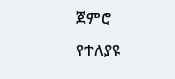ጀምሮ የተለያዩ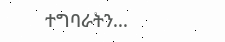ተግባራትን...